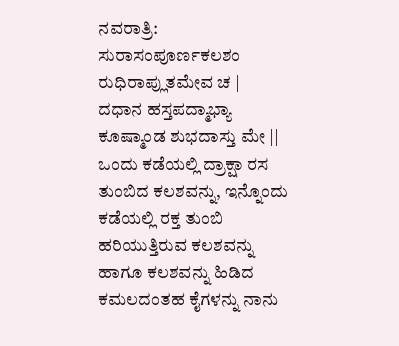ನವರಾತ್ರಿ: ಸುರಾಸಂಪೂರ್ಣಕಲಶಂ ರುಧಿರಾಪ್ಲುತಮೇವ ಚ |
ದಧಾನ ಹಸ್ತಪದ್ಮಾಭ್ಯಾ ಕೂಷ್ಮಾಂಡ ಶುಭದಾಸ್ತು ಮೇ ||
ಒಂದು ಕಡೆಯಲ್ಲಿ ದ್ರಾಕ್ಷಾ ರಸ ತುಂಬಿದ ಕಲಶವನ್ನು, ಇನ್ನೊಂದು ಕಡೆಯಲ್ಲಿ ರಕ್ತ ತುಂಬಿ ಹರಿಯುತ್ತಿರುವ ಕಲಶವನ್ನು ಹಾಗೂ ಕಲಶವನ್ನು ಹಿಡಿದ ಕಮಲದಂತಹ ಕೈಗಳನ್ನು ನಾನು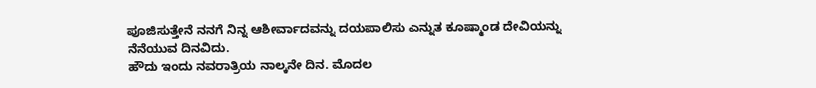ಪೂಜಿಸುತ್ತೇನೆ ನನಗೆ ನಿನ್ನ ಆಶೀರ್ವಾದವನ್ನು ದಯಪಾಲಿಸು ಎನ್ನುತ ಕೂಷ್ಮಾಂಡ ದೇವಿಯನ್ನು ನೆನೆಯುವ ದಿನವಿದು.
ಹೌದು ಇಂದು ನವರಾತ್ರಿಯ ನಾಲ್ಕನೇ ದಿನ. ಮೊದಲ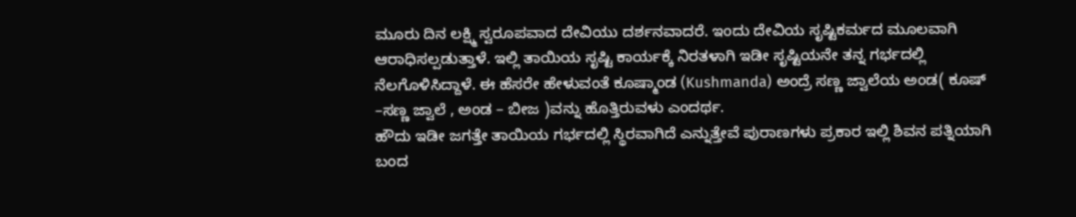ಮೂರು ದಿನ ಲಕ್ಷ್ಮಿ ಸ್ವರೂಪವಾದ ದೇವಿಯು ದರ್ಶನವಾದರೆ. ಇಂದು ದೇವಿಯ ಸೃಷ್ಟಿಕರ್ಮದ ಮೂಲವಾಗಿ ಆರಾಧಿಸಲ್ಪಡುತ್ತಾಳೆ. ಇಲ್ಲಿ ತಾಯಿಯ ಸೃಷ್ಟಿ ಕಾರ್ಯಕ್ಕೆ ನಿರತಳಾಗಿ ಇಡೀ ಸೃಷ್ಟಿಯನೇ ತನ್ನ ಗರ್ಭದಲ್ಲಿ ನೆಲಗೊಳಿಸಿದ್ದಾಳೆ. ಈ ಹೆಸರೇ ಹೇಳುವಂತೆ ಕೂಷ್ಮಾಂಡ (Kushmanda) ಅಂದ್ರೆ ಸಣ್ಣ ಜ್ವಾಲೆಯ ಅಂಡ( ಕೂಷ್ –ಸಣ್ಣ ಜ್ವಾಲೆ , ಅಂಡ – ಬೀಜ )ವನ್ನು ಹೊತ್ತಿರುವಳು ಎಂದರ್ಥ.
ಹೌದು ಇಡೀ ಜಗತ್ತೇ ತಾಯಿಯ ಗರ್ಭದಲ್ಲಿ ಸ್ಥಿರವಾಗಿದೆ ಎನ್ನುತ್ತೇವೆ ಪುರಾಣಗಳು ಪ್ರಕಾರ ಇಲ್ಲಿ ಶಿವನ ಪತ್ನಿಯಾಗಿ ಬಂದ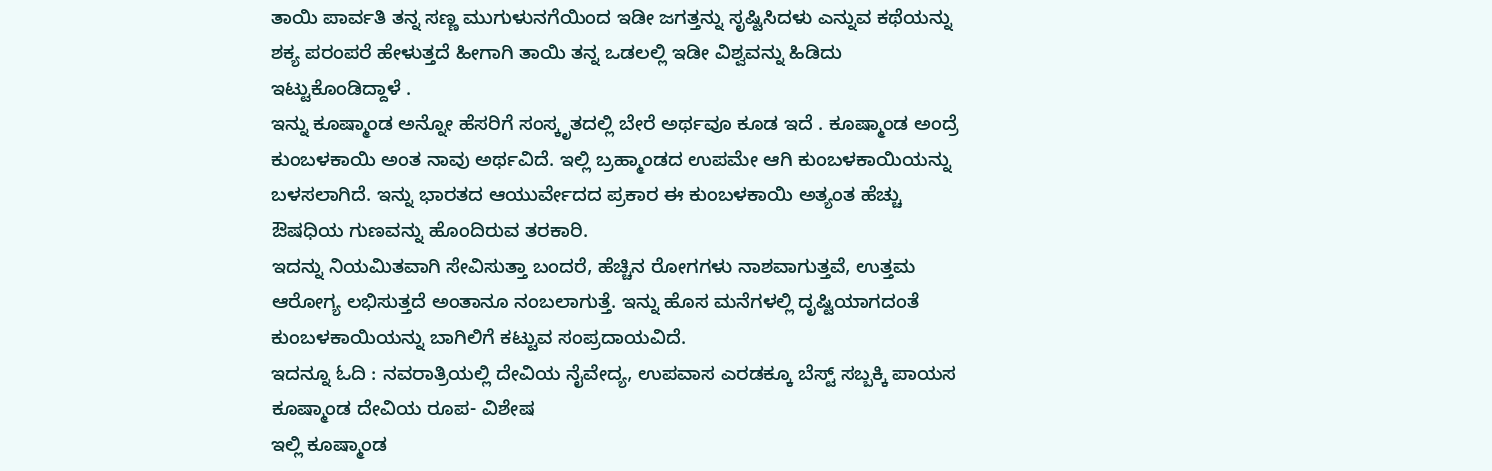ತಾಯಿ ಪಾರ್ವತಿ ತನ್ನ ಸಣ್ಣ ಮುಗುಳುನಗೆಯಿಂದ ಇಡೀ ಜಗತ್ತನ್ನು ಸೃಷ್ಟಿಸಿದಳು ಎನ್ನುವ ಕಥೆಯನ್ನು ಶಕ್ಯ ಪರಂಪರೆ ಹೇಳುತ್ತದೆ ಹೀಗಾಗಿ ತಾಯಿ ತನ್ನ ಒಡಲಲ್ಲಿ ಇಡೀ ವಿಶ್ವವನ್ನು ಹಿಡಿದು ಇಟ್ಟುಕೊಂಡಿದ್ದಾಳೆ .
ಇನ್ನು ಕೂಷ್ಮಾಂಡ ಅನ್ನೋ ಹೆಸರಿಗೆ ಸಂಸ್ಕೃತದಲ್ಲಿ ಬೇರೆ ಅರ್ಥವೂ ಕೂಡ ಇದೆ . ಕೂಷ್ಮಾಂಡ ಅಂದ್ರೆ ಕುಂಬಳಕಾಯಿ ಅಂತ ನಾವು ಅರ್ಥವಿದೆ. ಇಲ್ಲಿ ಬ್ರಹ್ಮಾಂಡದ ಉಪಮೇ ಆಗಿ ಕುಂಬಳಕಾಯಿಯನ್ನು ಬಳಸಲಾಗಿದೆ. ಇನ್ನು ಭಾರತದ ಆಯುರ್ವೇದದ ಪ್ರಕಾರ ಈ ಕುಂಬಳಕಾಯಿ ಅತ್ಯಂತ ಹೆಚ್ಚು ಔಷಧಿಯ ಗುಣವನ್ನು ಹೊಂದಿರುವ ತರಕಾರಿ.
ಇದನ್ನು ನಿಯಮಿತವಾಗಿ ಸೇವಿಸುತ್ತಾ ಬಂದರೆ, ಹೆಚ್ಚಿನ ರೋಗಗಳು ನಾಶವಾಗುತ್ತವೆ, ಉತ್ತಮ ಆರೋಗ್ಯ ಲಭಿಸುತ್ತದೆ ಅಂತಾನೂ ನಂಬಲಾಗುತ್ತೆ. ಇನ್ನು ಹೊಸ ಮನೆಗಳಲ್ಲಿ ದೃಷ್ಟಿಯಾಗದಂತೆ ಕುಂಬಳಕಾಯಿಯನ್ನು ಬಾಗಿಲಿಗೆ ಕಟ್ಟುವ ಸಂಪ್ರದಾಯವಿದೆ.
ಇದನ್ನೂ ಓದಿ : ನವರಾತ್ರಿಯಲ್ಲಿ ದೇವಿಯ ನೈವೇದ್ಯ, ಉಪವಾಸ ಎರಡಕ್ಕೂ ಬೆಸ್ಟ್ ಸಬ್ಬಕ್ಕಿ ಪಾಯಸ
ಕೂಷ್ಮಾಂಡ ದೇವಿಯ ರೂಪ- ವಿಶೇಷ
ಇಲ್ಲಿ ಕೂಷ್ಮಾಂಡ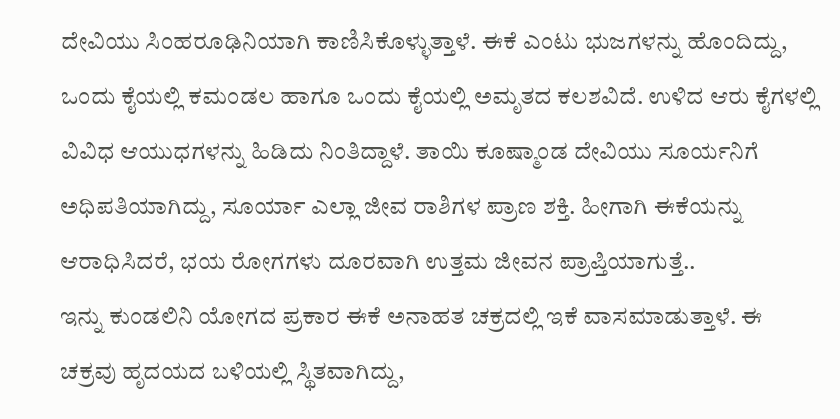ದೇವಿಯು ಸಿಂಹರೂಢಿನಿಯಾಗಿ ಕಾಣಿಸಿಕೊಳ್ಳುತ್ತಾಳೆ. ಈಕೆ ಎಂಟು ಭುಜಗಳನ್ನು ಹೊಂದಿದ್ದು, ಒಂದು ಕೈಯಲ್ಲಿ ಕಮಂಡಲ ಹಾಗೂ ಒಂದು ಕೈಯಲ್ಲಿ ಅಮೃತದ ಕಲಶವಿದೆ. ಉಳಿದ ಆರು ಕೈಗಳಲ್ಲಿ ವಿವಿಧ ಆಯುಧಗಳನ್ನು ಹಿಡಿದು ನಿಂತಿದ್ದಾಳೆ. ತಾಯಿ ಕೂಷ್ಮಾಂಡ ದೇವಿಯು ಸೂರ್ಯನಿಗೆ ಅಧಿಪತಿಯಾಗಿದ್ದು, ಸೂರ್ಯಾ ಎಲ್ಲಾ ಜೀವ ರಾಶಿಗಳ ಪ್ರಾಣ ಶಕ್ತಿ. ಹೀಗಾಗಿ ಈಕೆಯನ್ನು ಆರಾಧಿಸಿದರೆ, ಭಯ ರೋಗಗಳು ದೂರವಾಗಿ ಉತ್ತಮ ಜೀವನ ಪ್ರಾಪ್ತಿಯಾಗುತ್ತೆ..
ಇನ್ನು ಕುಂಡಲಿನಿ ಯೋಗದ ಪ್ರಕಾರ ಈಕೆ ಅನಾಹತ ಚಕ್ರದಲ್ಲಿ ಇಕೆ ವಾಸಮಾಡುತ್ತಾಳೆ. ಈ ಚಕ್ರವು ಹೃದಯದ ಬಳಿಯಲ್ಲಿ ಸ್ಥಿತವಾಗಿದ್ದು,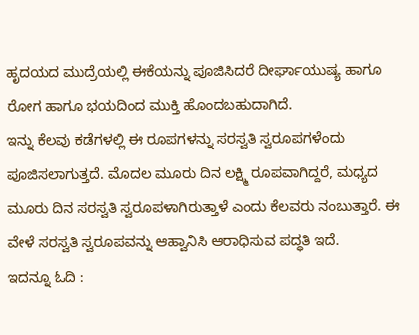ಹೃದಯದ ಮುದ್ರೆಯಲ್ಲಿ ಈಕೆಯನ್ನು ಪೂಜಿಸಿದರೆ ದೀರ್ಘಾಯುಷ್ಯ ಹಾಗೂ ರೋಗ ಹಾಗೂ ಭಯದಿಂದ ಮುಕ್ತಿ ಹೊಂದಬಹುದಾಗಿದೆ.
ಇನ್ನು ಕೆಲವು ಕಡೆಗಳಲ್ಲಿ ಈ ರೂಪಗಳನ್ನು ಸರಸ್ವತಿ ಸ್ವರೂಪಗಳೆಂದು ಪೂಜಿಸಲಾಗುತ್ತದೆ. ಮೊದಲ ಮೂರು ದಿನ ಲಕ್ಷ್ಮಿ ರೂಪವಾಗಿದ್ದರೆ, ಮಧ್ಯದ ಮೂರು ದಿನ ಸರಸ್ವತಿ ಸ್ವರೂಪಳಾಗಿರುತ್ತಾಳೆ ಎಂದು ಕೆಲವರು ನಂಬುತ್ತಾರೆ. ಈ ವೇಳೆ ಸರಸ್ವತಿ ಸ್ವರೂಪವನ್ನು ಆಹ್ವಾನಿಸಿ ಆರಾಧಿಸುವ ಪದ್ಧತಿ ಇದೆ.
ಇದನ್ನೂ ಓದಿ :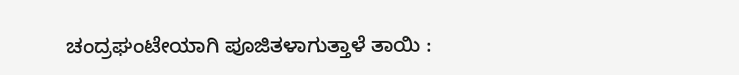ಚಂದ್ರಘಂಟೇಯಾಗಿ ಪೂಜಿತಳಾಗುತ್ತಾಳೆ ತಾಯಿ :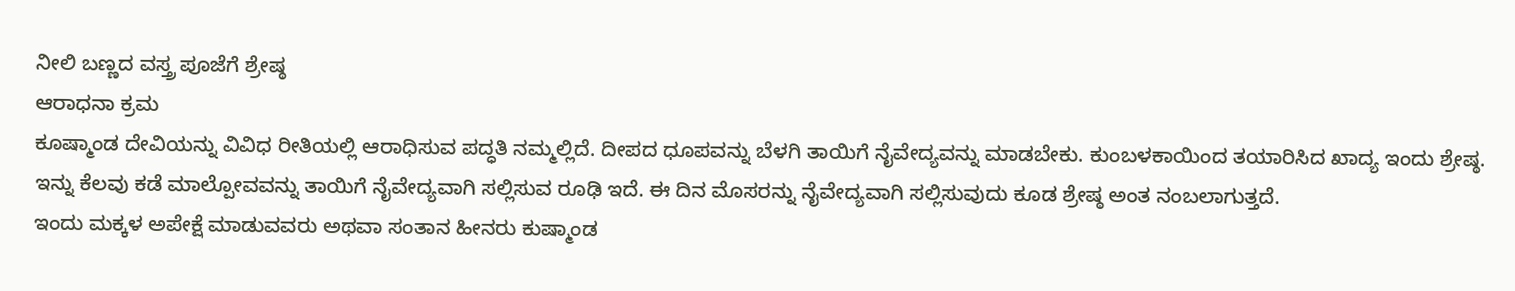ನೀಲಿ ಬಣ್ಣದ ವಸ್ತ್ರ ಪೂಜೆಗೆ ಶ್ರೇಷ್ಠ
ಆರಾಧನಾ ಕ್ರಮ
ಕೂಷ್ಮಾಂಡ ದೇವಿಯನ್ನು ವಿವಿಧ ರೀತಿಯಲ್ಲಿ ಆರಾಧಿಸುವ ಪದ್ಧತಿ ನಮ್ಮಲ್ಲಿದೆ. ದೀಪದ ಧೂಪವನ್ನು ಬೆಳಗಿ ತಾಯಿಗೆ ನೈವೇದ್ಯವನ್ನು ಮಾಡಬೇಕು. ಕುಂಬಳಕಾಯಿಂದ ತಯಾರಿಸಿದ ಖಾದ್ಯ ಇಂದು ಶ್ರೇಷ್ಠ. ಇನ್ನು ಕೆಲವು ಕಡೆ ಮಾಲ್ಪೋವವನ್ನು ತಾಯಿಗೆ ನೈವೇದ್ಯವಾಗಿ ಸಲ್ಲಿಸುವ ರೂಢಿ ಇದೆ. ಈ ದಿನ ಮೊಸರನ್ನು ನೈವೇದ್ಯವಾಗಿ ಸಲ್ಲಿಸುವುದು ಕೂಡ ಶ್ರೇಷ್ಠ ಅಂತ ನಂಬಲಾಗುತ್ತದೆ.
ಇಂದು ಮಕ್ಕಳ ಅಪೇಕ್ಷೆ ಮಾಡುವವರು ಅಥವಾ ಸಂತಾನ ಹೀನರು ಕುಷ್ಮಾಂಡ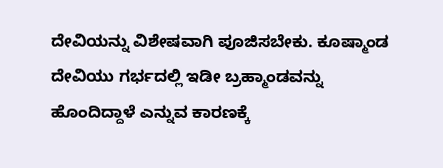ದೇವಿಯನ್ನು ವಿಶೇಷವಾಗಿ ಪೂಜಿಸಬೇಕು. ಕೂಷ್ಮಾಂಡ ದೇವಿಯು ಗರ್ಭದಲ್ಲಿ ಇಡೀ ಬ್ರಹ್ಮಾಂಡವನ್ನು ಹೊಂದಿದ್ದಾಳೆ ಎನ್ನುವ ಕಾರಣಕ್ಕೆ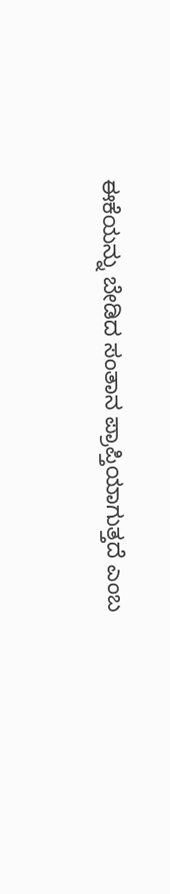ಈಕೆಯನ್ನು ಬೇಡಿದ ಸಂತಾನ ಪ್ರಾಪ್ತಿಯಾಗುತ್ತದೆ ಎಂಬ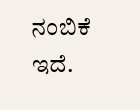ನಂಬಿಕೆ ಇದೆ.